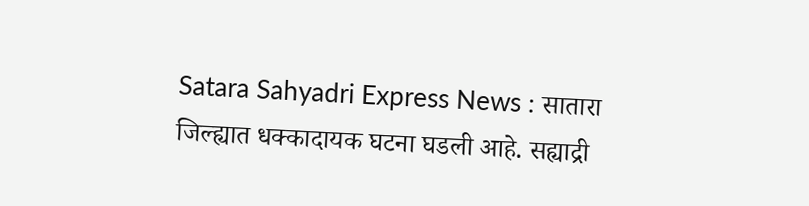Satara Sahyadri Express News : सातारा जिल्ह्यात धक्कादायक घटना घडली आहे. सह्याद्री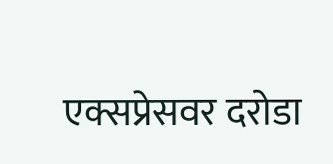एक्सप्रेसवर दरोडा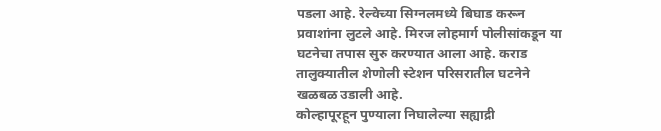पडला आहे. रेल्वेच्या सिग्नलमध्ये बिघाड करून प्रवाशांना लुटले आहे. मिरज लोहमार्ग पोलीसांकडून या घटनेचा तपास सुरु करण्यात आला आहे. कराड तालुक्यातील शेणोली स्टेशन परिसरातील घटनेने खळबळ उडाली आहे.
कोल्हापूरहून पुण्याला निघालेल्या सह्याद्री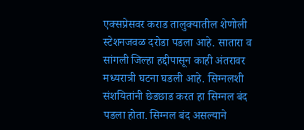एक्सप्रेसवर कराड तालुक्यातील शेणोली स्टेशनजवळ दरोडा पडला आहे. सातारा व सांगली जिल्हा हद्दीपासून काही अंतरावर मध्यरात्री घटना घडली आहे. सिग्नलशी संशयितांनी छेडछाड करत हा सिग्नल बंद पडला होता. सिग्नल बंद असल्याने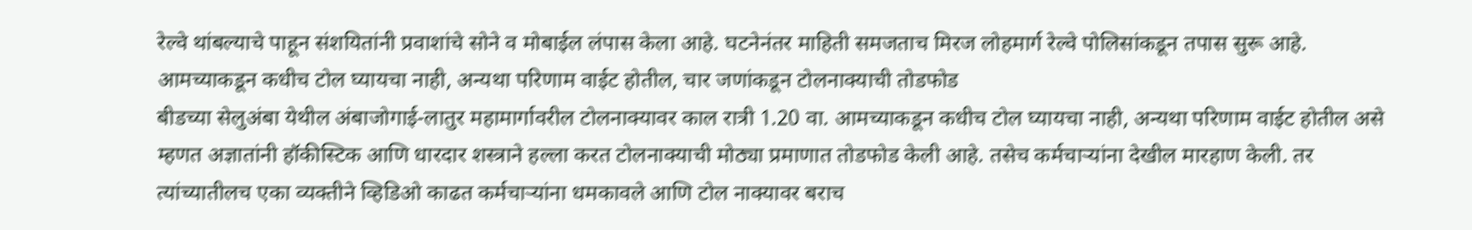रेल्वे थांबल्याचे पाहून संशयितांनी प्रवाशांचे सोने व मोबाईल लंपास केला आहे. घटनेनंतर माहिती समजताच मिरज लोहमार्ग रेल्वे पोलिसांकडून तपास सुरू आहे.
आमच्याकडून कधीच टोल घ्यायचा नाही, अन्यथा परिणाम वाईट होतील, चार जणांकडून टोलनाक्याची तोडफोड
बीडच्या सेलुअंबा येथील अंबाजोगाई-लातुर महामार्गावरील टोलनाक्यावर काल रात्री 1.20 वा. आमच्याकडून कधीच टोल घ्यायचा नाही, अन्यथा परिणाम वाईट होतील असे म्हणत अज्ञातांनी हॉकीस्टिक आणि धारदार शस्त्राने हल्ला करत टोलनाक्याची मोठ्या प्रमाणात तोडफोड केली आहे. तसेच कर्मचाऱ्यांना देखील मारहाण केली. तर त्यांच्यातीलच एका व्यक्तीने व्हिडिओ काढत कर्मचाऱ्यांना धमकावले आणि टोल नाक्यावर बराच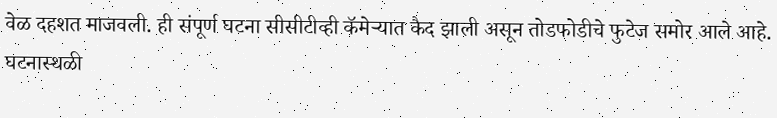वेळ दहशत माजवली. ही संपूर्ण घटना सीसीटीव्ही कॅमेऱ्यात कैद झाली असून तोडफोडीचे फुटेज समोर आले आहे. घटनास्थळी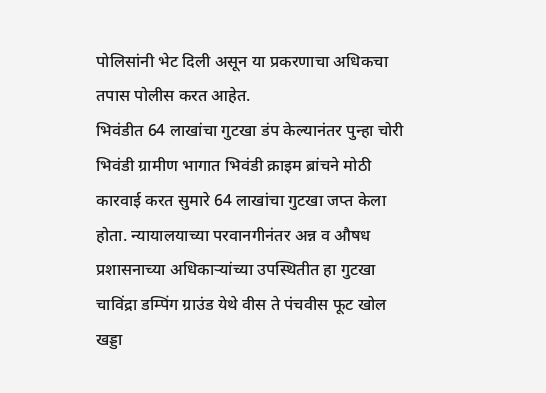पोलिसांनी भेट दिली असून या प्रकरणाचा अधिकचा तपास पोलीस करत आहेत.
भिवंडीत 64 लाखांचा गुटखा डंप केल्यानंतर पुन्हा चोरी
भिवंडी ग्रामीण भागात भिवंडी क्राइम ब्रांचने मोठी कारवाई करत सुमारे 64 लाखांचा गुटखा जप्त केला होता. न्यायालयाच्या परवानगीनंतर अन्न व औषध प्रशासनाच्या अधिकाऱ्यांच्या उपस्थितीत हा गुटखा चाविंद्रा डम्पिंग ग्राउंड येथे वीस ते पंचवीस फूट खोल खड्डा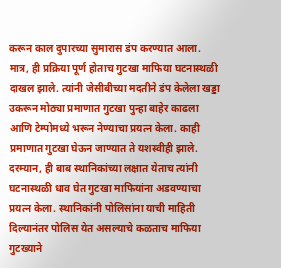करून काल दुपारच्या सुमारास डंप करण्यात आला.
मात्र, ही प्रक्रिया पूर्ण होताच गुटखा माफिया घटनास्थळी दाखल झाले. त्यांनी जेसीबीच्या मदतीने डंप केलेला खड्डा उकरून मोठ्या प्रमाणात गुटखा पुन्हा बाहेर काढला आणि टेम्पोमध्ये भरून नेण्याचा प्रयत्न केला. काही प्रमाणात गुटखा घेऊन जाण्यात ते यशस्वीही झाले.
दरम्यान, ही बाब स्थानिकांच्या लक्षात येताच त्यांनी घटनास्थळी धाव घेत गुटखा माफियांना अडवण्याचा प्रयत्न केला. स्थानिकांनी पोलिसांना याची माहिती दिल्यानंतर पोलिस येत असल्याचे कळताच माफिया गुटख्याने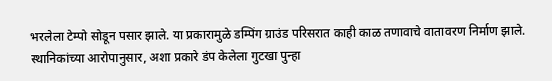भरलेला टेम्पो सोडून पसार झाले. या प्रकारामुळे डम्पिंग ग्राउंड परिसरात काही काळ तणावाचे वातावरण निर्माण झाले. स्थानिकांच्या आरोपानुसार, अशा प्रकारे डंप केलेला गुटखा पुन्हा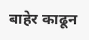बाहेर काढून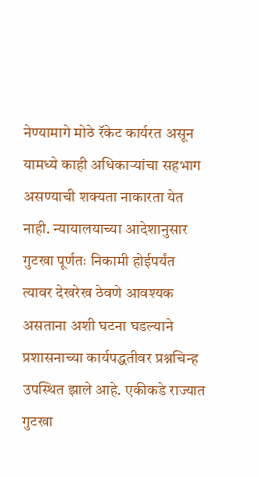नेण्यामागे मोठे रॅकेट कार्यरत असून यामध्ये काही अधिकाऱ्यांचा सहभाग असण्याची शक्यता नाकारता येत नाही. न्यायालयाच्या आदेशानुसार गुटखा पूर्णतः निकामी होईपर्यंत त्यावर देखरेख ठेवणे आवश्यक असताना अशी घटना घडल्याने प्रशासनाच्या कार्यपद्धतीवर प्रश्नचिन्ह उपस्थित झाले आहे. एकीकडे राज्यात गुटखा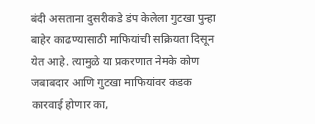बंदी असताना दुसरीकडे डंप केलेला गुटखा पुन्हा बाहेर काढण्यासाठी माफियांची सक्रियता दिसून येत आहे. त्यामुळे या प्रकरणात नेमके कोण जबाबदार आणि गुटखा माफियांवर कडक कारवाई होणार का,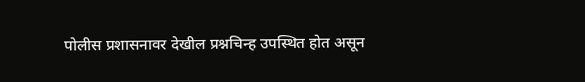पोलीस प्रशासनावर देखील प्रश्नचिन्ह उपस्थित होत असून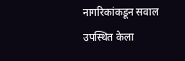नागरिकांकडून सवाल उपस्थित केला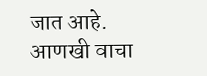जात आहे.
आणखी वाचा